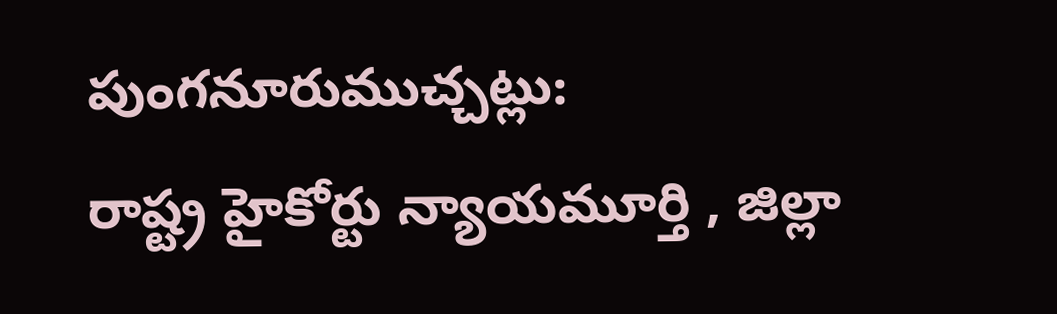పుంగనూరుముచ్చట్లు:
రాష్ట్ర హైకోర్టు న్యాయమూర్తి , జిల్లా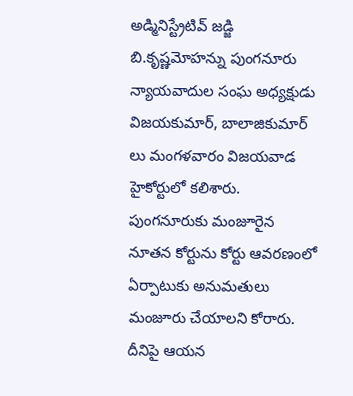అడ్మినిస్ట్రేటివ్ జడ్జి బి.కృష్ణమోహన్ను పుంగనూరు న్యాయవాదుల సంఘ అధ్యక్షుడు విజయకుమార్, బాలాజికుమార్ లు మంగళవారం విజయవాడ హైకోర్టులో కలిశారు. పుంగనూరుకు మంజూరైన నూతన కోర్టును కోర్టు ఆవరణంలో ఏర్పాటుకు అనుమతులు మంజూరు చేయాలని కోరారు. దీనిపై ఆయన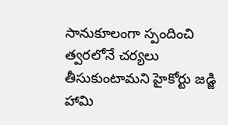సానుకూలంగా స్పందించి త్వరలోనే చర్యలు తీసుకుంటామని హైకోర్టు జడ్జి హామి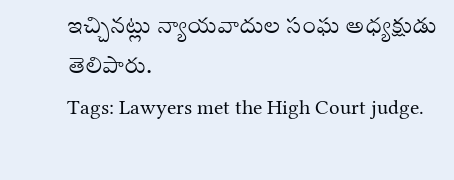ఇచ్చినట్లు న్యాయవాదుల సంఘ అధ్యక్షుడు తెలిపారు.
Tags: Lawyers met the High Court judge.